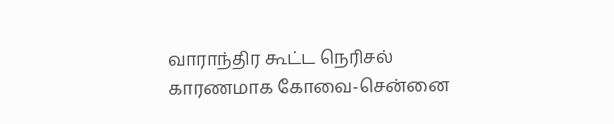வாராந்திர கூட்ட நெரிசல் காரணமாக கோவை-சென்னை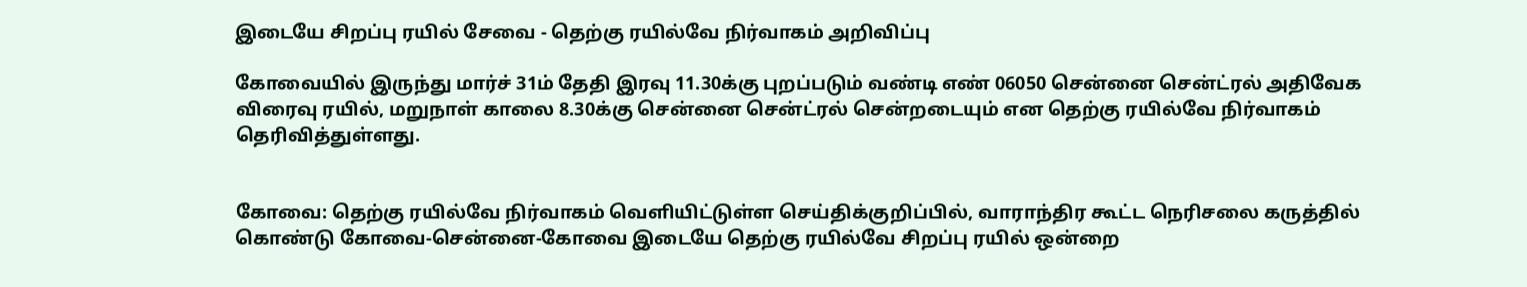இடையே சிறப்பு ரயில் சேவை - தெற்கு ரயில்வே நிர்வாகம் அறிவிப்பு

கோவையில் இருந்து மார்ச் 31ம் தேதி இரவு 11.30க்கு புறப்படும் வண்டி எண் 06050 சென்னை சென்ட்ரல் அதிவேக விரைவு ரயில், மறுநாள் காலை 8.30க்கு சென்னை சென்ட்ரல் சென்றடையும் என தெற்கு ரயில்வே நிர்வாகம் தெரிவித்துள்ளது.


கோவை: தெற்கு ரயில்வே நிர்வாகம் வெளியிட்டுள்ள செய்திக்குறிப்பில், வாராந்திர கூட்ட நெரிசலை கருத்தில் கொண்டு கோவை-சென்னை-கோவை இடையே தெற்கு ரயில்வே சிறப்பு ரயில் ஒன்றை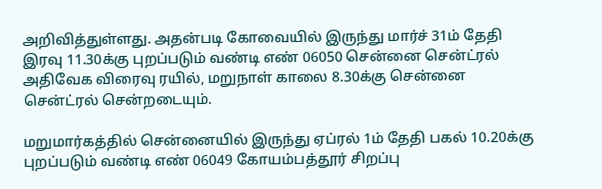அறிவித்துள்ளது. அதன்படி கோவையில் இருந்து மார்ச் 31ம் தேதி இரவு 11.30க்கு புறப்படும் வண்டி எண் 06050 சென்னை சென்ட்ரல் அதிவேக விரைவு ரயில், மறுநாள் காலை 8.30க்கு சென்னை சென்ட்ரல் சென்றடையும்.

மறுமார்கத்தில் சென்னையில் இருந்து ஏப்ரல் 1ம் தேதி பகல் 10.20க்கு புறப்படும் வண்டி எண் 06049 கோயம்பத்தூர் சிறப்பு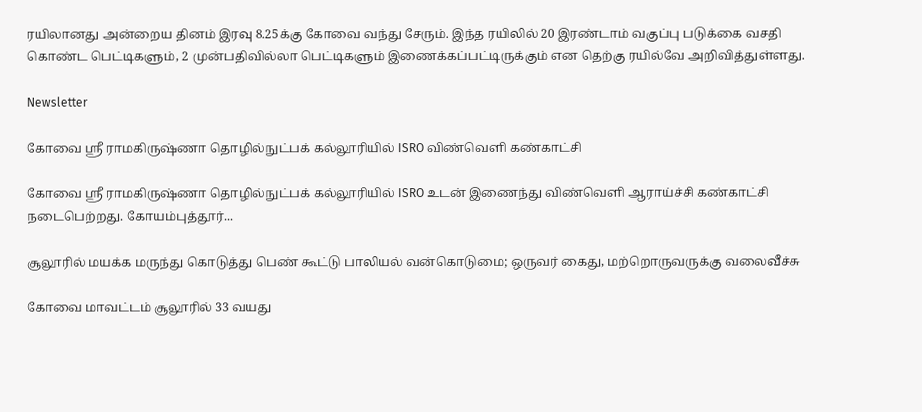ரயிலானது அன்றைய தினம் இரவு 8.25க்கு கோவை வந்து சேரும். இந்த ரயிலில் 20 இரண்டாம் வகுப்பு படுக்கை வசதி கொண்ட பெட்டிகளும், 2 முன்பதிவில்லா பெட்டிகளும் இணைக்கப்பட்டிருக்கும் என தெற்கு ரயில்வே அறிவித்துள்ளது.

Newsletter

கோவை ஸ்ரீ ராமகிருஷ்ணா தொழில்நுட்பக் கல்லூரியில் ISRO விண்வெளி கண்காட்சி

கோவை ஸ்ரீ ராமகிருஷ்ணா தொழில்நுட்பக் கல்லூரியில் ISRO உடன் இணைந்து விண்வெளி ஆராய்ச்சி கண்காட்சி நடைபெற்றது. கோயம்புத்தூர்...

சூலூரில் மயக்க மருந்து கொடுத்து பெண் கூட்டு பாலியல் வன்கொடுமை; ஒருவர் கைது, மற்றொருவருக்கு வலைவீச்சு

கோவை மாவட்டம் சூலூரில் 33 வயது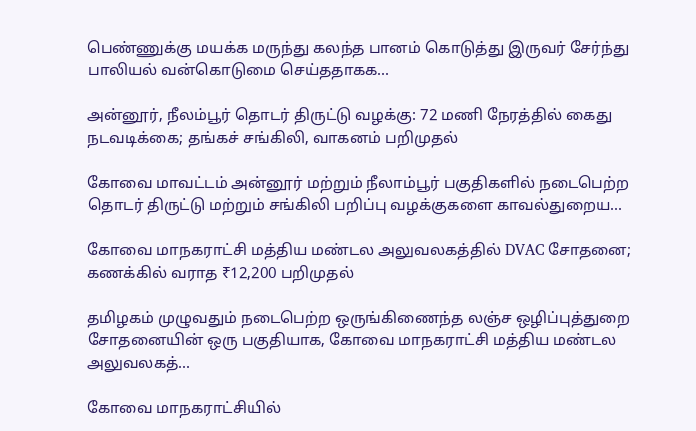பெண்ணுக்கு மயக்க மருந்து கலந்த பானம் கொடுத்து இருவர் சேர்ந்து பாலியல் வன்கொடுமை செய்ததாகக...

அன்னூர், நீலம்பூர் தொடர் திருட்டு வழக்கு: 72 மணி நேரத்தில் கைது நடவடிக்கை; தங்கச் சங்கிலி, வாகனம் பறிமுதல்

கோவை மாவட்டம் அன்னூர் மற்றும் நீலாம்பூர் பகுதிகளில் நடைபெற்ற தொடர் திருட்டு மற்றும் சங்கிலி பறிப்பு வழக்குகளை காவல்துறைய...

கோவை மாநகராட்சி மத்திய மண்டல அலுவலகத்தில் DVAC சோதனை; கணக்கில் வராத ₹12,200 பறிமுதல்

தமிழகம் முழுவதும் நடைபெற்ற ஒருங்கிணைந்த லஞ்ச ஒழிப்புத்துறை சோதனையின் ஒரு பகுதியாக, கோவை மாநகராட்சி மத்திய மண்டல அலுவலகத்...

கோவை மாநகராட்சியில்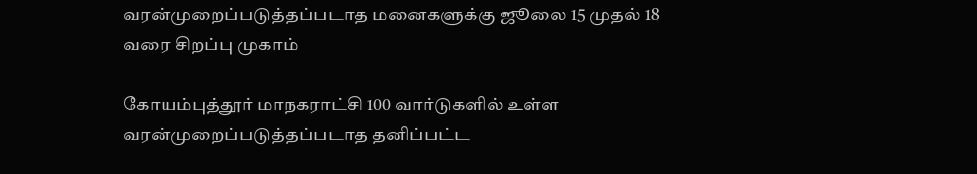வரன்முறைப்படுத்தப்படாத மனைகளுக்கு ஜூலை 15 முதல் 18 வரை சிறப்பு முகாம்

கோயம்புத்தூர் மாநகராட்சி 100 வார்டுகளில் உள்ள வரன்முறைப்படுத்தப்படாத தனிப்பட்ட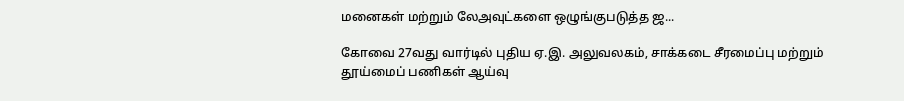மனைகள் மற்றும் லேஅவுட்களை ஒழுங்குபடுத்த ஜ...

கோவை 27வது வார்டில் புதிய ஏ.இ. அலுவலகம், சாக்கடை சீரமைப்பு மற்றும் தூய்மைப் பணிகள் ஆய்வு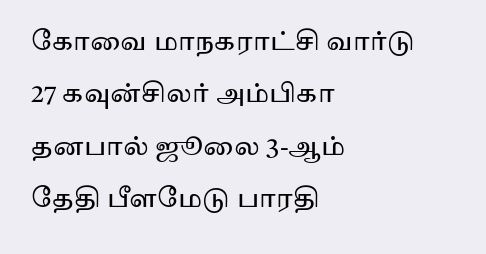கோவை மாநகராட்சி வார்டு 27 கவுன்சிலர் அம்பிகா தனபால் ஜூலை 3-ஆம் தேதி பீளமேடு பாரதி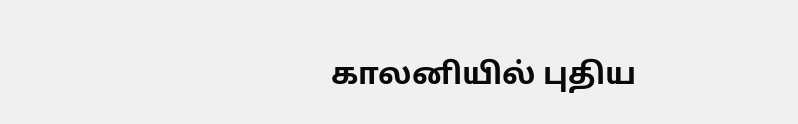காலனியில் புதிய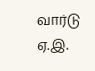வார்டு ஏ.இ.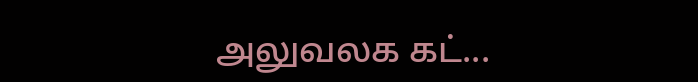அலுவலக கட்...